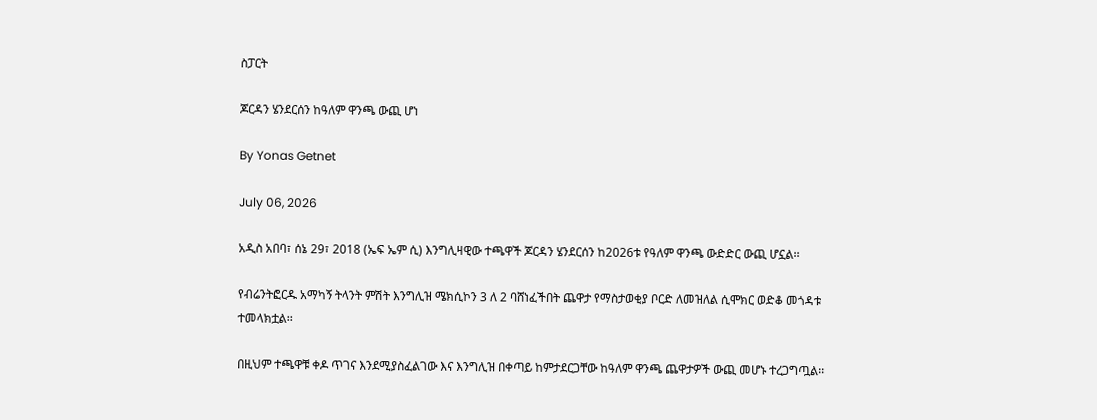ስፓርት

ጆርዳን ሄንደርሰን ከዓለም ዋንጫ ውጪ ሆነ

By Yonas Getnet

July 06, 2026

አዲስ አበባ፣ ሰኔ 29፣ 2018 (ኤፍ ኤም ሲ) እንግሊዛዊው ተጫዋች ጆርዳን ሄንደርሰን ከ2026ቱ የዓለም ዋንጫ ውድድር ውጪ ሆኗል፡፡

የብሬንትፎርዱ አማካኝ ትላንት ምሽት እንግሊዝ ሜክሲኮን 3 ለ 2 ባሸነፈችበት ጨዋታ የማስታወቂያ ቦርድ ለመዝለል ሲሞክር ወድቆ መጎዳቱ ተመላክቷል፡፡

በዚህም ተጫዋቹ ቀዶ ጥገና እንደሚያስፈልገው እና እንግሊዝ በቀጣይ ከምታደርጋቸው ከዓለም ዋንጫ ጨዋታዎች ውጪ መሆኑ ተረጋግጧል፡፡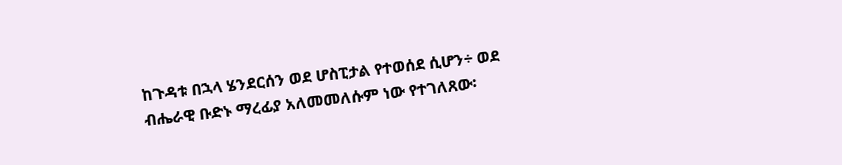ከጉዳቱ በኋላ ሄንደርሰን ወደ ሆስፒታል የተወሰደ ሲሆን÷ ወደ ብሔራዊ ቡድኑ ማረፊያ አለመመለሱም ነው የተገለጸው፡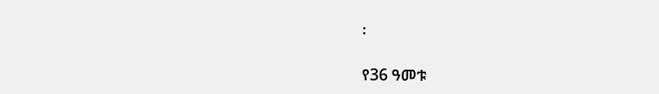፡

የ36 ዓመቱ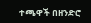ተጫዋች በዘንድሮ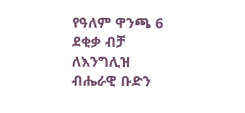የዓለም ዋንጫ 6 ደቂቃ ብቻ ለእንግሊዝ ብሔራዊ ቡድን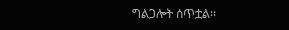ግልጋሎት ሰጥቷል፡፡